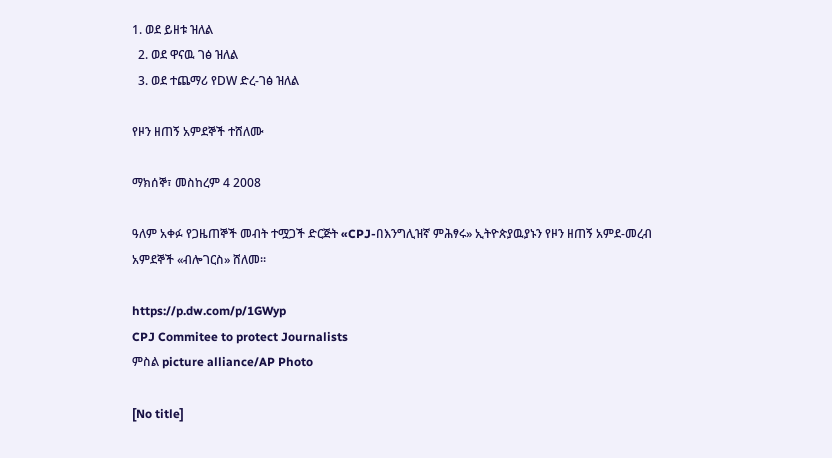1. ወደ ይዘቱ ዝለል
  2. ወደ ዋናዉ ገፅ ዝለል
  3. ወደ ተጨማሪ የDW ድረ-ገፅ ዝለል

የዞን ዘጠኝ አምደኞች ተሸለሙ

ማክሰኞ፣ መስከረም 4 2008

ዓለም አቀፉ የጋዜጠኞች መብት ተሟጋች ድርጅት «CPJ-በእንግሊዝኛ ምሕፃሩ» ኢትዮጵያዉያኑን የዞን ዘጠኝ አምደ-መረብ አምደኞች «ብሎገርስ» ሸለመ።

https://p.dw.com/p/1GWyp
CPJ Commitee to protect Journalists
ምስል picture alliance/AP Photo

[No title]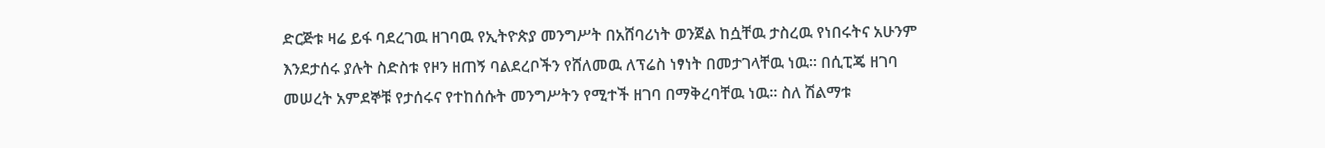ድርጅቱ ዛሬ ይፋ ባደረገዉ ዘገባዉ የኢትዮጵያ መንግሥት በአሸባሪነት ወንጀል ከሷቸዉ ታስረዉ የነበሩትና አሁንም እንደታሰሩ ያሉት ስድስቱ የዞን ዘጠኝ ባልደረቦችን የሸለመዉ ለፕሬስ ነፃነት በመታገላቸዉ ነዉ። በሲፒጄ ዘገባ መሠረት አምደኞቹ የታሰሩና የተከሰሱት መንግሥትን የሚተች ዘገባ በማቅረባቸዉ ነዉ። ስለ ሽልማቱ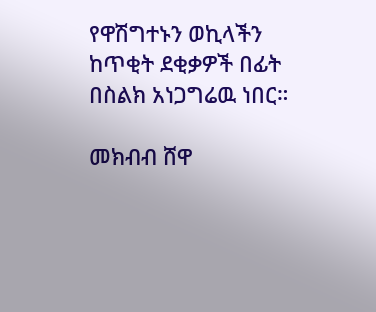የዋሽግተኑን ወኪላችን ከጥቂት ደቂቃዎች በፊት በስልክ አነጋግሬዉ ነበር።

መክብብ ሸዋ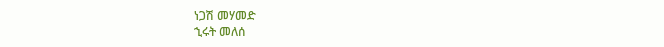ነጋሽ መሃመድ
ኂሩት መለሰ